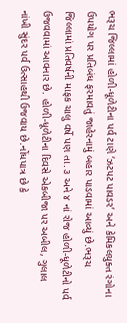ભરૂચ જિલ્લામાં હોળી-ધૂળેટીના પર્વ ટાણે ‘ઝટપટ પાવડર’ અને કેમિકલયુક્ત રંગોના ઉપયોગ પર પ્રતિબંધ ફરમાવતું જાહેરનામું બહાર પાડવામાં આવ્યું છે.ભરૂચ જિલ્લામાં પ્રતિવર્ષની માફક ચાલુ વર્ષે પણ તા.૩ અને ૪ નાં રોજ હોળી-ધૂળેટીનો પર્વ ઉજવવામાં આવનાર છે. હોળી-ધૂળેટીના દિવસે એકબીજા પર અબીલ, ગુલાલ નાંખી સુંદર પર્વ ઉત્સાહથી ઉજવાય છે.નોંધપાત્ર છે કે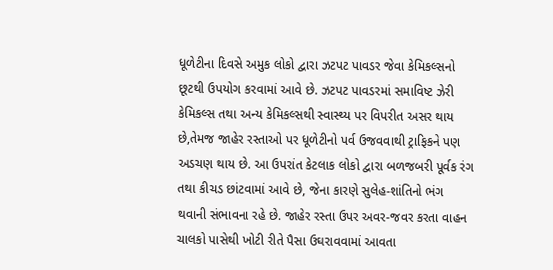ધૂળેટીના દિવસે અમુક લોકો દ્વારા ઝટપટ પાવડર જેવા કેમિકલ્સનો છૂટથી ઉપયોગ કરવામાં આવે છે. ઝટપટ પાવડરમાં સમાવિષ્ટ ઝેરી કેમિકલ્સ તથા અન્ય કેમિકલ્સથી સ્વાસ્થ્ય પર વિપરીત અસર થાય છે,તેમજ જાહેર રસ્તાઓ પર ધૂળેટીનો પર્વ ઉજવવાથી ટ્રાફિકને પણ અડચણ થાય છે. આ ઉપરાંત કેટલાક લોકો દ્વારા બળજબરી પૂર્વક રંગ તથા કીચડ છાંટવામાં આવે છે, જેના કારણે સુલેહ-શાંતિનો ભંગ થવાની સંભાવના રહે છે. જાહેર રસ્તા ઉપર અવર-જવર કરતા વાહન ચાલકો પાસેથી ખોટી રીતે પૈસા ઉઘરાવવામાં આવતા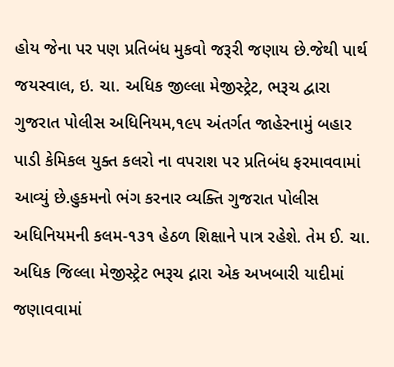હોય જેના પર પણ પ્રતિબંધ મુકવો જરૂરી જણાય છે.જેથી પાર્થ જયસ્વાલ, ઇ. ચા. અધિક જીલ્લા મેજીસ્ટ્રેટ, ભરૂચ દ્વારા ગુજરાત પોલીસ અધિનિયમ,૧૯૫ અંતર્ગત જાહેરનામું બહાર પાડી કેમિકલ યુક્ત કલરો ના વપરાશ પર પ્રતિબંધ ફરમાવવામાં આવ્યું છે.હુકમનો ભંગ કરનાર વ્યક્તિ ગુજરાત પોલીસ અધિનિયમની કલમ-૧૩૧ હેઠળ શિક્ષાને પાત્ર રહેશે. તેમ ઈ. ચા. અધિક જિલ્લા મેજીસ્ટ્રેટ ભરૂચ દ્નારા એક અખબારી યાદીમાં જણાવવામાં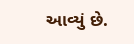આવ્યું છે.